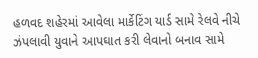હળવદ શહેરમાં આવેલા માર્કેટિંગ યાર્ડ સામે રેલવે નીચે ઝંપલાવી યુવાને આપઘાત કરી લેવાનો બનાવ સામે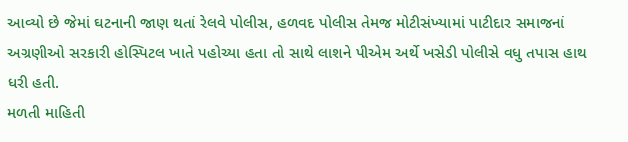આવ્યો છે જેમાં ઘટનાની જાણ થતાં રેલવે પોલીસ, હળવદ પોલીસ તેમજ મોટીસંખ્યામાં પાટીદાર સમાજનાં અગ્રણીઓ સરકારી હોસ્પિટલ ખાતે પહોચ્યા હતા તો સાથે લાશને પીએમ અર્થે ખસેડી પોલીસે વધુ તપાસ હાથ ધરી હતી.
મળતી માહિતી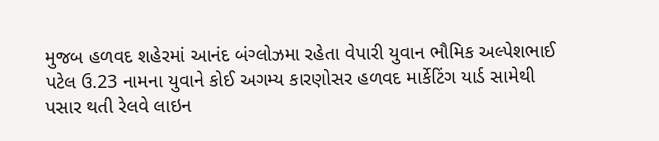મુજબ હળવદ શહેરમાં આનંદ બંગ્લોઝમા રહેતા વેપારી યુવાન ભૌમિક અલ્પેશભાઈ પટેલ ઉ.23 નામના યુવાને કોઈ અગમ્ય કારણોસર હળવદ માર્કેટિંગ યાર્ડ સામેથી પસાર થતી રેલવે લાઇન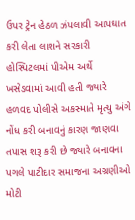ઉપર ટ્રેન હેઠળ ઝંપલાવી આપઘાત કરી લેતા લાશને સરકારી હોસ્પિટલમાં પીએમ અર્થે ખસેડવામાં આવી હતી જ્યારે હળવદ પોલીસે અકસ્માતે મૃત્યુ અંગે નોંધ કરી બનાવનું કારણ જાણવા તપાસ શરૂ કરી છે જ્યારે બનાવના પગલે પાટીદાર સમાજના અગ્રણીઓ મોટી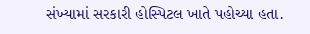સંખ્યામાં સરકારી હોસ્પિટલ ખાતે પહોચ્યા હતા.